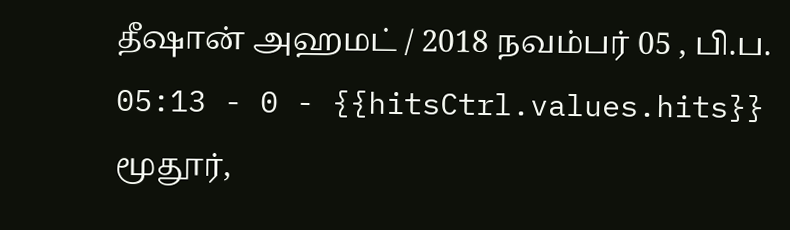தீஷான் அஹமட் / 2018 நவம்பர் 05 , பி.ப. 05:13 - 0 - {{hitsCtrl.values.hits}}
மூதூர்,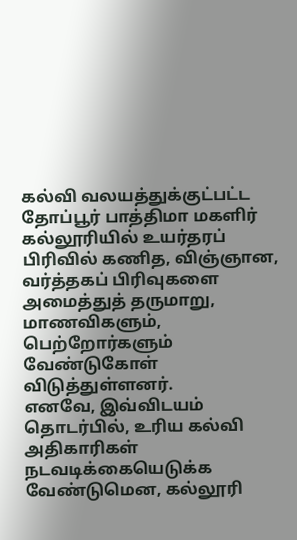கல்வி வலயத்துக்குட்பட்ட தோப்பூர் பாத்திமா மகளிர் கல்லூரியில் உயர்தரப் பிரிவில் கணித, விஞ்ஞான, வர்த்தகப் பிரிவுகளை அமைத்துத் தருமாறு, மாணவிகளும், பெற்றோர்களும் வேண்டுகோள் விடுத்துள்ளனர்.
எனவே, இவ்விடயம் தொடர்பில், உரிய கல்வி அதிகாரிகள் நடவடிக்கையெடுக்க வேண்டுமென, கல்லூரி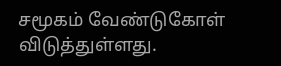சமூகம் வேண்டுகோள் விடுத்துள்ளது.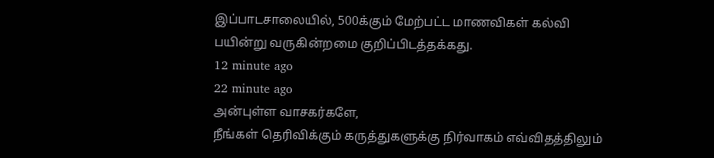இப்பாடசாலையில், 500க்கும் மேற்பட்ட மாணவிகள் கல்வி பயின்று வருகின்றமை குறிப்பிடத்தக்கது.
12 minute ago
22 minute ago
அன்புள்ள வாசகர்களே,
நீங்கள் தெரிவிக்கும் கருத்துகளுக்கு நிர்வாகம் எவ்விதத்திலும்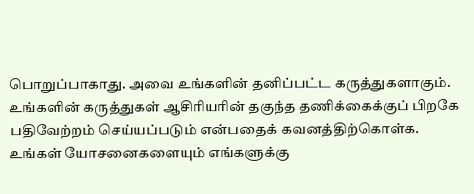பொறுப்பாகாது. அவை உங்களின் தனிப்பட்ட கருத்துகளாகும். உங்களின் கருத்துகள் ஆசிரியரின் தகுந்த தணிக்கைக்குப் பிறகே பதிவேற்றம் செய்யப்படும் என்பதைக் கவனத்திற்கொள்க. உங்கள் யோசனைகளையும் எங்களுக்கு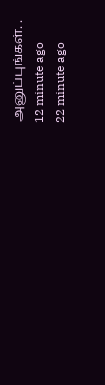அனுப்புங்கள். .
12 minute ago
22 minute ago